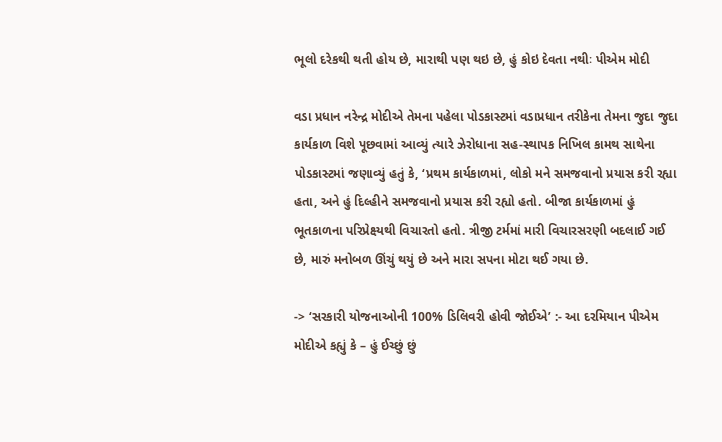ભૂલો દરેકથી થતી હોય છે, મારાથી પણ થઇ છે, હું કોઇ દેવતા નથીઃ પીએમ મોદી

વડા પ્રધાન નરેન્દ્ર મોદીએ તેમના પહેલા પોડકાસ્ટમાં વડાપ્રધાન તરીકેના તેમના જુદા જુદા કાર્યકાળ વિશે પૂછવામાં આવ્યું ત્યારે ઝેરોધાના સહ-સ્થાપક નિખિલ કામથ સાથેના પોડકાસ્ટમાં જણાવ્યું હતું કે, ‘પ્રથમ કાર્યકાળમાં, લોકો મને સમજવાનો પ્રયાસ કરી રહ્યા હતા, અને હું દિલ્હીને સમજવાનો પ્રયાસ કરી રહ્યો હતો. બીજા કાર્યકાળમાં હું ભૂતકાળના પરિપ્રેક્ષ્યથી વિચારતો હતો. ત્રીજી ટર્મમાં મારી વિચારસરણી બદલાઈ ગઈ છે, મારું મનોબળ ઊંચું થયું છે અને મારા સપના મોટા થઈ ગયા છે.

-> ‘સરકારી યોજનાઓની 100% ડિલિવરી હોવી જોઈએ’ :- આ દરમિયાન પીએમ મોદીએ કહ્યું કે – હું ઈચ્છું છું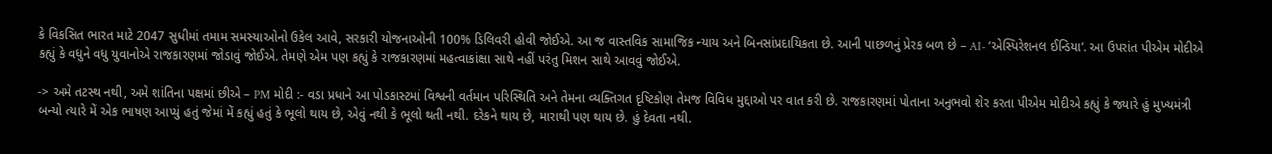કે વિકસિત ભારત માટે 2047 સુધીમાં તમામ સમસ્યાઓનો ઉકેલ આવે, સરકારી યોજનાઓની 100% ડિલિવરી હોવી જોઈએ. આ જ વાસ્તવિક સામાજિક ન્યાય અને બિનસાંપ્રદાયિકતા છે. આની પાછળનું પ્રેરક બળ છે – AI- ‘એસ્પિરેશનલ ઈન્ડિયા’. આ ઉપરાંત પીએમ મોદીએ કહ્યું કે વધુને વધુ યુવાનોએ રાજકારણમાં જોડાવું જોઈએ. તેમણે એમ પણ કહ્યું કે રાજકારણમાં મહત્વાકાંક્ષા સાથે નહીં પરંતુ મિશન સાથે આવવું જોઈએ.

-> અમે તટસ્થ નથી, અમે શાંતિના પક્ષમાં છીએ – PM મોદી :- વડા પ્રધાને આ પોડકાસ્ટમાં વિશ્વની વર્તમાન પરિસ્થિતિ અને તેમના વ્યક્તિગત દૃષ્ટિકોણ તેમજ વિવિધ મુદ્દાઓ પર વાત કરી છે. રાજકારણમાં પોતાના અનુભવો શેર કરતા પીએમ મોદીએ કહ્યું કે જ્યારે હું મુખ્યમંત્રી બન્યો ત્યારે મેં એક ભાષણ આપ્યું હતું જેમાં મેં કહ્યું હતું કે ભૂલો થાય છે, એવું નથી કે ભૂલો થતી નથી. દરેકને થાય છે, મારાથી પણ થાય છે. હું દેવતા નથી.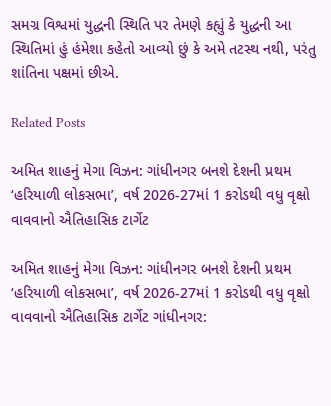સમગ્ર વિશ્વમાં યુદ્ધની સ્થિતિ પર તેમણે કહ્યું કે યુદ્ધની આ સ્થિતિમાં હું હંમેશા કહેતો આવ્યો છું કે અમે તટસ્થ નથી, પરંતુ શાંતિના પક્ષમાં છીએ.

Related Posts

અમિત શાહનું મેગા વિઝન: ગાંધીનગર બનશે દેશની પ્રથમ ‘હરિયાળી લોકસભા’, વર્ષ 2026-27માં 1 કરોડથી વધુ વૃક્ષો વાવવાનો ઐતિહાસિક ટાર્ગેટ

અમિત શાહનું મેગા વિઝન: ગાંધીનગર બનશે દેશની પ્રથમ ‘હરિયાળી લોકસભા’, વર્ષ 2026-27માં 1 કરોડથી વધુ વૃક્ષો વાવવાનો ઐતિહાસિક ટાર્ગેટ ગાંધીનગર: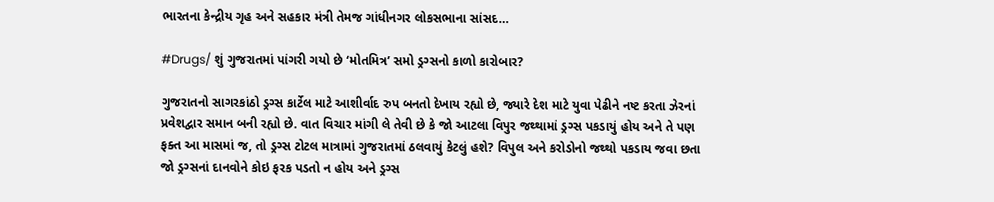ભારતના કેન્દ્રીય ગૃહ અને સહકાર મંત્રી તેમજ ગાંધીનગર લોકસભાના સાંસદ…

#Drugs/ શું ગુજરાતમાં પાંગરી ગયો છે ‘મોતમિત્ર’ સમો ડ્રગ્સનો કાળો કારોબાર?

ગુજરાતનો સાગરકાંઠો ડ્રગ્સ કાર્ટેલ માટે આશીર્વાદ રુપ બનતો દેખાય રહ્યો છે, જ્યારે દેશ માટે યુવા પેઢીને નષ્ટ કરતા ઝેરનાં પ્રવેશદ્વાર સમાન બની રહ્યો છે. વાત વિચાર માંગી લે તેવી છે કે જો આટલા વિપુર જથ્થામાં ડ્રગ્સ પકડાયું હોય અને તે પણ ફક્ત આ માસમાં જ, તો ડ્રગ્સ ટોટલ માત્રામાં ગુજરાતમાં ઠલવાયું કેટલું હશે? વિપુલ અને કરોડોનો જથ્થો પકડાય જવા છતા જો ડ્રગ્સનાં દાનવોને કોઇ ફરક પડતો ન હોય અને ડ્રગ્સ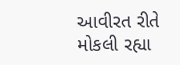આવીરત રીતે મોકલી રહ્યા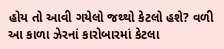હોય તો આવી ગયેલો જથ્થો કેટલો હશે? વળી આ કાળા ઝેરનાં કારોબારમાં કેટલા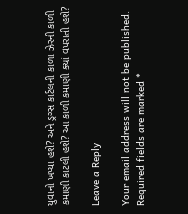યુવાનો ખપ્યા હશે? અને ડ્રગ્સ કાર્ટલની કાળા ઝેરની કાળી કમાણી કાટલી હશે? આ કાળી કમાણી ક્યાં વપરાતી હશે?

Leave a Reply

Your email address will not be published. Required fields are marked *